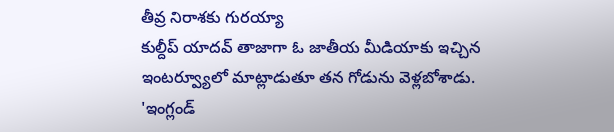తీవ్ర నిరాశకు గురయ్యా
కుల్దీప్ యాదవ్ తాజాగా ఓ జాతీయ మీడియాకు ఇచ్చిన ఇంటర్వ్యూలో మాట్లాడుతూ తన గోడును వెళ్లబోశాడు. 'ఇంగ్లండ్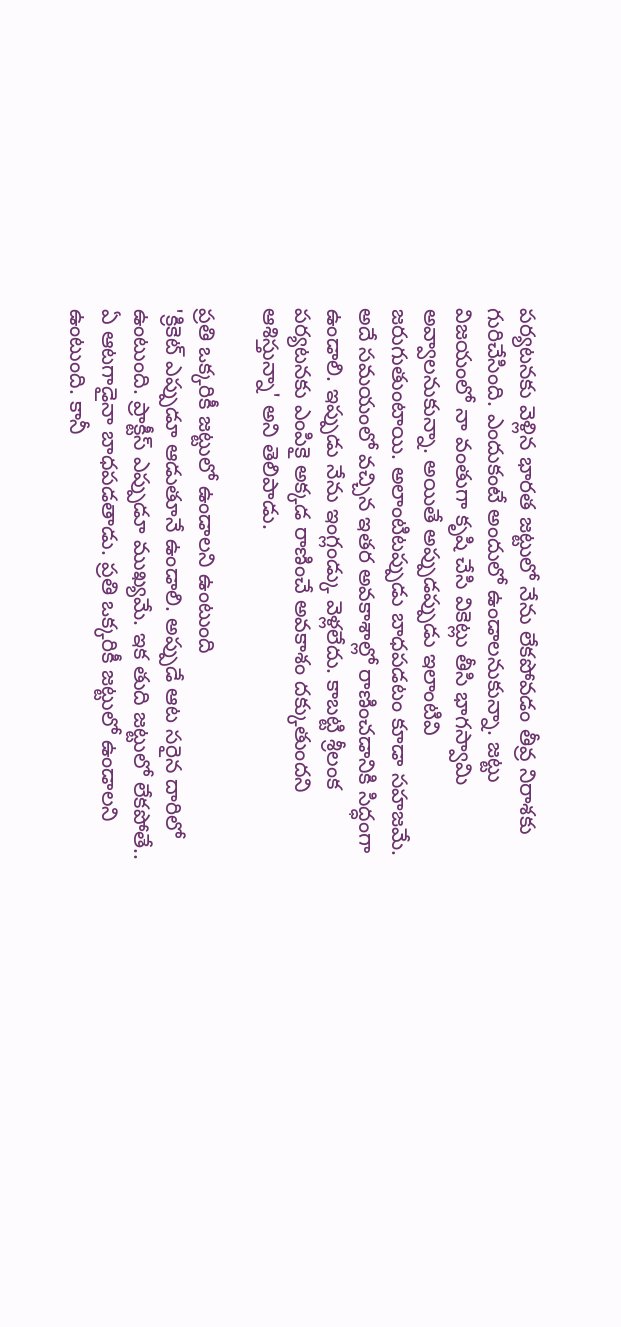పర్యటనకు వెళ్లిన భారత జట్టులో నేను లేకపోవడం తీవ్ర నిరాశకు గురిచేసింది. ఎందుకంటే అందులో ఉండాలనుకున్నా. జట్టు విజయంలో నా వంతుగా కృషి చేసి వికెట్లు తీసి భాగస్వామి అవ్వాలనుకున్నా. అయితే అప్పుడప్పుడు ఇలాంటివి జరుగుతుంటాయి. అలాంటిటప్పుడు బాధపడటం కూడా సహజమే. అదే సమయంలో వచ్చిన ఇతర అవకాశాల్లో రాణించడానికి సిద్ధంగా ఉండాలి. ఇప్పుడు నేను ఇంగ్లండ్కు వెళ్లలేదు. కాబట్టి శ్రీలంక పర్యటనకు ఎంపికై అక్కడ రాణించే అవకాశం దక్కుతుందని ఆశిస్తున్నా' అని తెలిపాడు.

ప్రతి ఒక్కరికీ జట్టులో ఉండాలని ఉంటుంది
'క్రికెట్ ఎప్పుడూ ఆడుతూనే ఉండాలి. అప్పుడే ఆట సరైన దారిలో ఉంటుంది. ప్రాక్టీస్ ఎప్పుడూ ముఖ్యమే. ఇక తుది జట్టులో లేకపోతే.. ఏ ఆటగాడైనా బాధపడతాడు. ప్రతి ఒక్కరికీ జట్టులో ఉండాలని ఉంటుంది. కానీ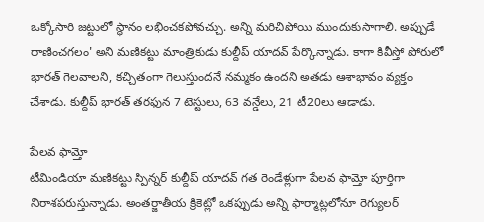ఒక్కోసారి జట్టులో స్థానం లభించకపోవచ్చు. అన్ని మరిచిపోయి ముందుకుసాగాలి. అప్పుడే రాణించగలం' అని మణికట్టు మాంత్రికుడు కుల్దీప్ యాదవ్ పేర్కొన్నాడు. కాగా కివీస్తో పోరులో భారత్ గెలవాలని, కచ్చితంగా గెలుస్తుందనే నమ్మకం ఉందని అతడు ఆశాభావం వ్యక్తం చేశాడు. కుల్దీప్ భారత్ తరఫున 7 టెస్టులు, 63 వన్డేలు, 21 టీ20లు ఆడాడు.

పేలవ ఫామ్తో
టీమిండియా మణికట్టు స్పిన్నర్ కుల్దీప్ యాదవ్ గత రెండేళ్లుగా పేలవ ఫామ్తో పూర్తిగా నిరాశపరుస్తున్నాడు. అంతర్జాతీయ క్రికెట్లో ఒకప్పుడు అన్ని ఫార్మాట్లలోనూ రెగ్యులర్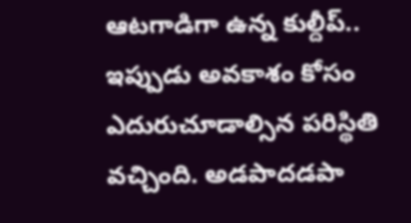ఆటగాడిగా ఉన్న కుల్దీప్.. ఇప్పుడు అవకాశం కోసం ఎదురుచూడాల్సిన పరిస్థితి వచ్చింది. అడపాదడపా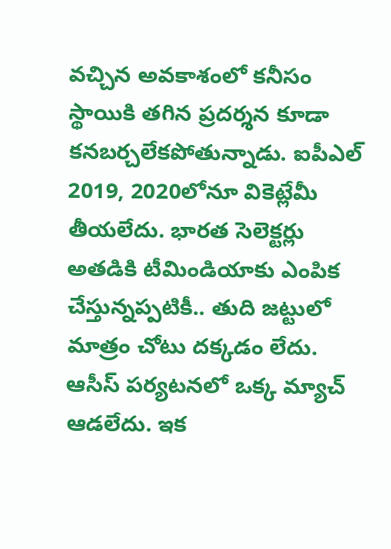వచ్చిన అవకాశంలో కనీసం స్థాయికి తగిన ప్రదర్శన కూడా కనబర్చలేకపోతున్నాడు. ఐపీఎల్ 2019, 2020లోనూ వికెట్లేమీ తీయలేదు. భారత సెలెక్టర్లు అతడికి టీమిండియాకు ఎంపిక చేస్తున్నప్పటికీ.. తుది జట్టులో మాత్రం చోటు దక్కడం లేదు. ఆసీస్ పర్యటనలో ఒక్క మ్యాచ్ ఆడలేదు. ఇక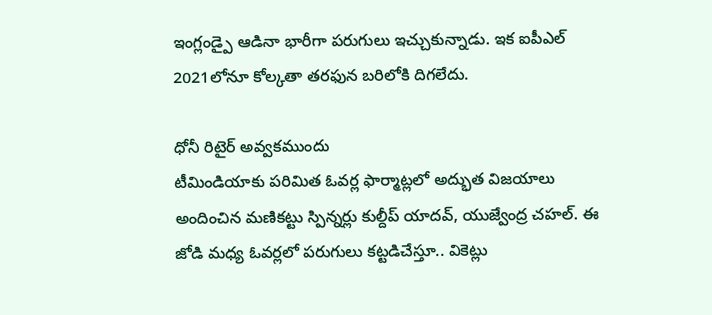ఇంగ్లండ్పై ఆడినా భారీగా పరుగులు ఇచ్చుకున్నాడు. ఇక ఐపీఎల్ 2021లోనూ కోల్కతా తరఫున బరిలోకి దిగలేదు.

ధోనీ రిటైర్ అవ్వకముందు
టీమిండియాకు పరిమిత ఓవర్ల ఫార్మాట్లలో అద్భుత విజయాలు అందించిన మణికట్టు స్పిన్నర్లు కుల్దీప్ యాదవ్, యుజ్వేంద్ర చహల్. ఈ జోడి మధ్య ఓవర్లలో పరుగులు కట్టడిచేస్తూ.. వికెట్లు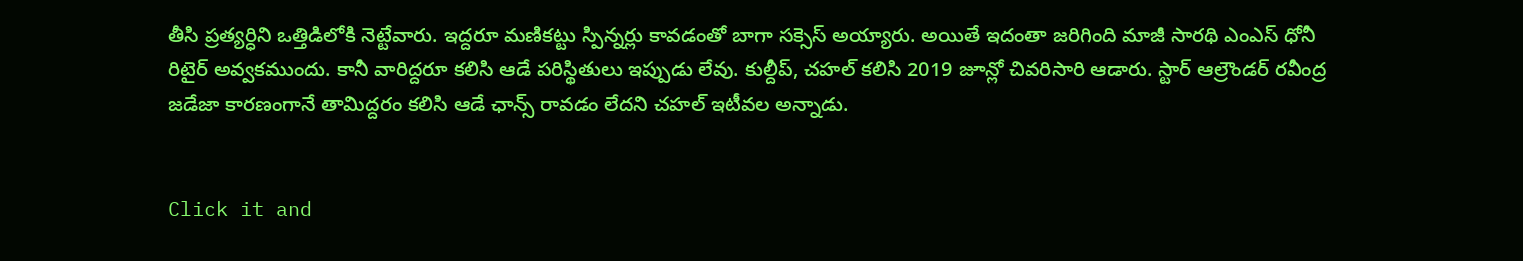తీసి ప్రత్యర్ధిని ఒత్తిడిలోకి నెట్టేవారు. ఇద్దరూ మణికట్టు స్పిన్నర్లు కావడంతో బాగా సక్సెస్ అయ్యారు. అయితే ఇదంతా జరిగింది మాజీ సారథి ఎంఎస్ ధోనీ రిటైర్ అవ్వకముందు. కానీ వారిద్దరూ కలిసి ఆడే పరిస్థితులు ఇప్పుడు లేవు. కుల్దీప్, చహల్ కలిసి 2019 జూన్లో చివరిసారి ఆడారు. స్టార్ ఆల్రౌండర్ రవీంద్ర జడేజా కారణంగానే తామిద్దరం కలిసి ఆడే ఛాన్స్ రావడం లేదని చహల్ ఇటీవల అన్నాడు.


Click it and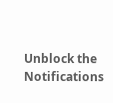Unblock the Notifications